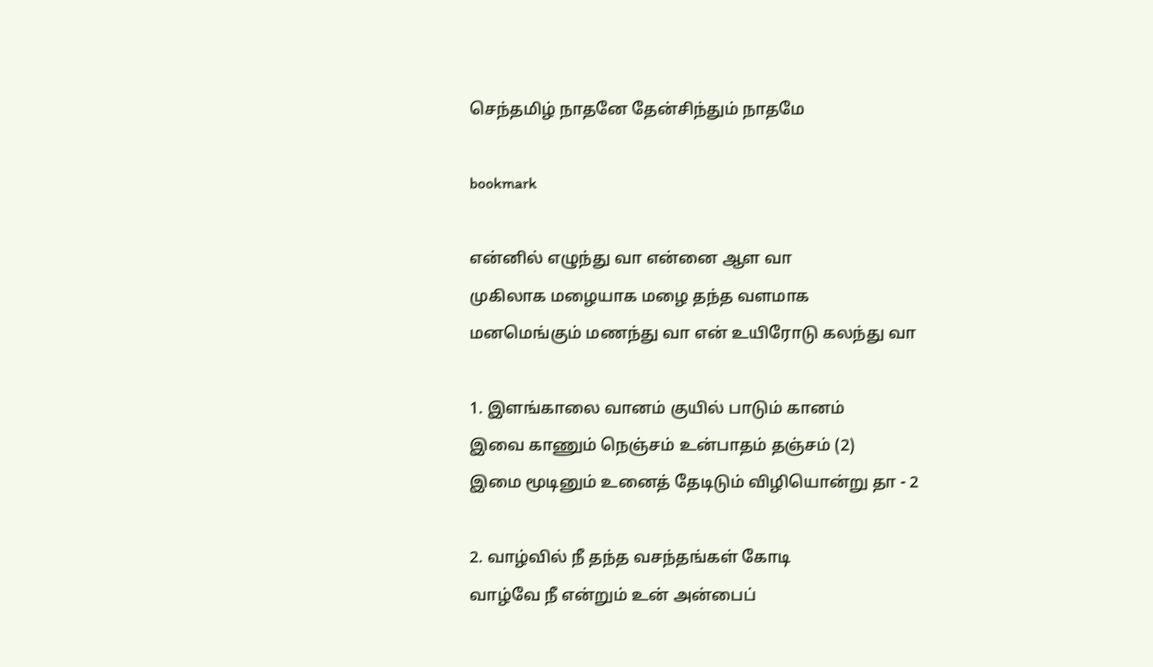செந்தமிழ் நாதனே தேன்சிந்தும் நாதமே

bookmark

என்னில் எழுந்து வா என்னை ஆள வா
முகிலாக மழையாக மழை தந்த வளமாக
மனமெங்கும் மணந்து வா என் உயிரோடு கலந்து வா

1. இளங்காலை வானம் குயில் பாடும் கானம்
இவை காணும் நெஞ்சம் உன்பாதம் தஞ்சம் (2)
இமை மூடினும் உனைத் தேடிடும் விழியொன்று தா - 2

2. வாழ்வில் நீ தந்த வசந்தங்கள் கோடி
வாழ்வே நீ என்றும் உன் அன்பைப்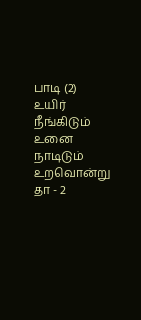பாடி (2)
உயிர் நீங்கிடும் உனை நாடிடும் உறவொன்று தா - 2